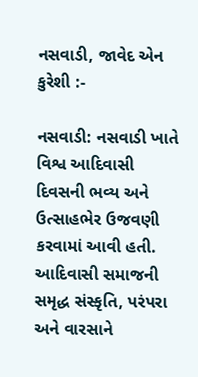નસવાડી, જાવેદ એન કુરેશી :-

નસવાડી: નસવાડી ખાતે વિશ્વ આદિવાસી દિવસની ભવ્ય અને ઉત્સાહભેર ઉજવણી કરવામાં આવી હતી. આદિવાસી સમાજની સમૃદ્ધ સંસ્કૃતિ, પરંપરા અને વારસાને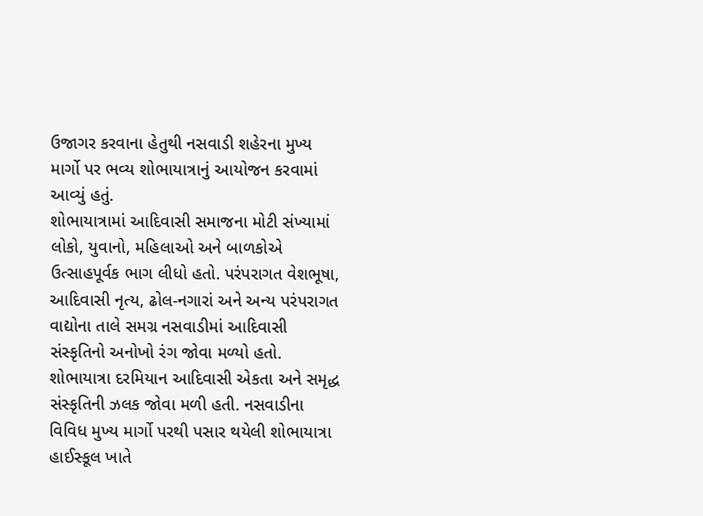ઉજાગર કરવાના હેતુથી નસવાડી શહેરના મુખ્ય માર્ગો પર ભવ્ય શોભાયાત્રાનું આયોજન કરવામાં આવ્યું હતું.
શોભાયાત્રામાં આદિવાસી સમાજના મોટી સંખ્યામાં લોકો, યુવાનો, મહિલાઓ અને બાળકોએ ઉત્સાહપૂર્વક ભાગ લીધો હતો. પરંપરાગત વેશભૂષા, આદિવાસી નૃત્ય, ઢોલ-નગારાં અને અન્ય પરંપરાગત વાદ્યોના તાલે સમગ્ર નસવાડીમાં આદિવાસી સંસ્કૃતિનો અનોખો રંગ જોવા મળ્યો હતો.
શોભાયાત્રા દરમિયાન આદિવાસી એકતા અને સમૃદ્ધ સંસ્કૃતિની ઝલક જોવા મળી હતી. નસવાડીના વિવિધ મુખ્ય માર્ગો પરથી પસાર થયેલી શોભાયાત્રા હાઈસ્કૂલ ખાતે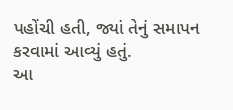પહોંચી હતી, જ્યાં તેનું સમાપન કરવામાં આવ્યું હતું.
આ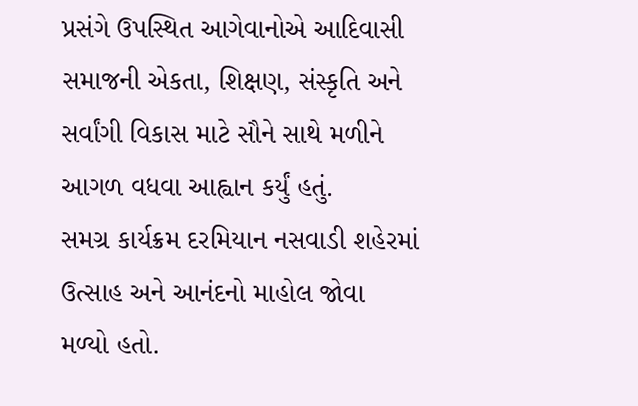પ્રસંગે ઉપસ્થિત આગેવાનોએ આદિવાસી સમાજની એકતા, શિક્ષણ, સંસ્કૃતિ અને સર્વાંગી વિકાસ માટે સૌને સાથે મળીને આગળ વધવા આહ્વાન કર્યું હતું.
સમગ્ર કાર્યક્રમ દરમિયાન નસવાડી શહેરમાં ઉત્સાહ અને આનંદનો માહોલ જોવા મળ્યો હતો.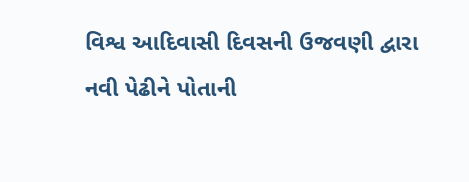વિશ્વ આદિવાસી દિવસની ઉજવણી દ્વારા નવી પેઢીને પોતાની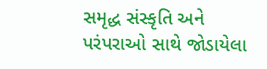સમૃદ્ધ સંસ્કૃતિ અને પરંપરાઓ સાથે જોડાયેલા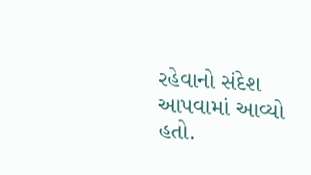રહેવાનો સંદેશ આપવામાં આવ્યો હતો.